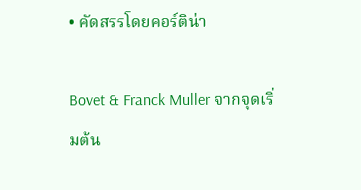• คัดสรรโดยคอร์ติน่า

Bovet & Franck Muller จากจุดเริ่มต้น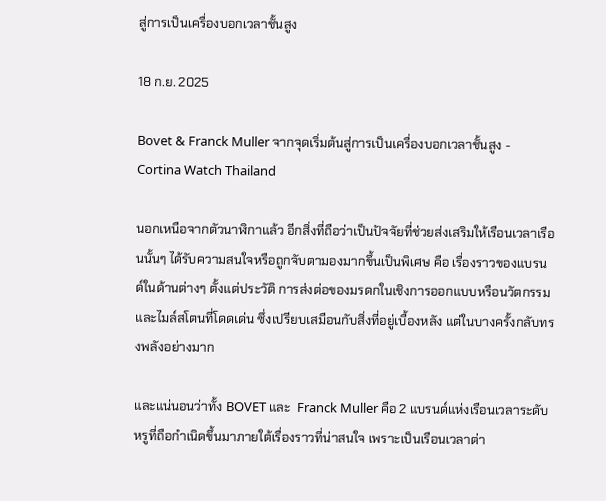สู่การเป็นเครื่องบอกเวลาชั้นสูง

18 ก.ย. 2025

Bovet & Franck Muller จากจุดเริ่มต้นสู่การเป็นเครื่องบอกเวลาชั้นสูง - Cortina Watch Thailand

นอกเหนือจากตัวนาฬิกาแล้ว อีกสิ่งที่ถือว่าเป็นปัจจัยที่ช่วยส่งเสริมให้เรือนเวลาเรือนนั้นๆ ได้รับความสนใจหรือถูกจับตามองมากขึ้นเป็นพิเศษ คือ เรื่องราวของแบรนด์ในด้านต่างๆ ตั้งแต่ประวัติ การส่งต่อของมรดกในเชิงการออกแบบหรือนวัตกรรม และไมล์สโตนที่โดดเด่น ซึ่งเปรียบเสมือนกับสิ่งที่อยู่เบื้องหลัง แต่ในบางครั้งกลับทรงพลังอย่างมาก

และแน่นอนว่าทั้ง BOVET และ  Franck Muller คือ 2 แบรนด์แห่งเรือนเวลาระดับหรูที่ถือกำเนิดขึ้นมาภายใต้เรื่องราวที่น่าสนใจ เพราะเป็นเรือนเวลาต่า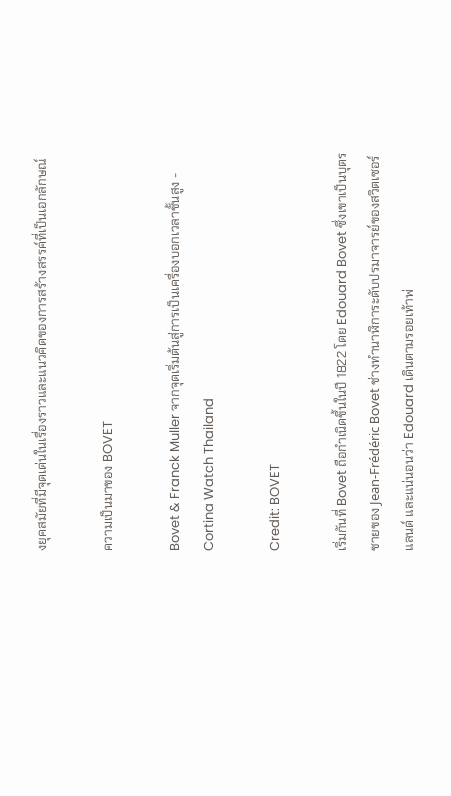งยุคสมัยที่มีจุดเด่นในเรื่องราวและแนวคิดของการสร้างสรรค์ที่เป็นเอกลักษณ์

ความเป็นมาของ BOVET

Bovet & Franck Muller จากจุดเริ่มต้นสู่การเป็นเครื่องบอกเวลาชั้นสูง - Cortina Watch Thailand

Credit: BOVET

เริ่มกันที่ Bovet ถือกำเนิดขึ้นในปี 1822 โดย Edouard Bovet ซึ่งเขาเป็นบุตรชายของ Jean-Frédéric Bovet ช่างทำนาฬิการะดับปรมาจารย์ของสวิตเซอร์แลนด์ และแน่นอนว่า Edouard เดินตามรอยเท้าพ่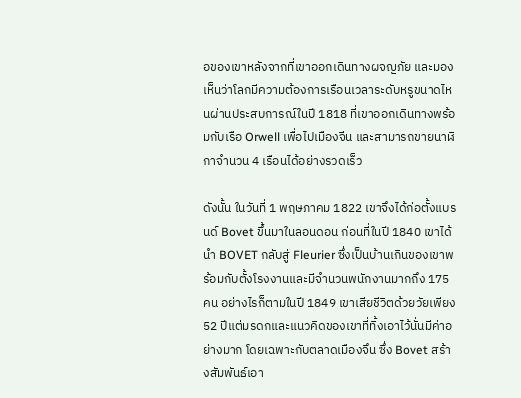อของเขาหลังจากที่เขาออกเดินทางผจญภัย และมองเห็นว่าโลกมีความต้องการเรือนเวลาระดับหรูขนาดไหนผ่านประสบการณ์ในปี 1818 ที่เขาออกเดินทางพร้อมกับเรือ Orwell เพื่อไปเมืองจีน และสามารถขายนาฬิกาจำนวน 4 เรือนได้อย่างรวดเร็ว

ดังนั้น ในวันที่ 1 พฤษภาคม 1822 เขาจึงได้ก่อตั้งแบรนด์ Bovet ขึ้นมาในลอนดอน ก่อนที่ในปี 1840 เขาได้นำ BOVET กลับสู่ Fleurier ซึ่งเป็นบ้านเกินของเขาพร้อมกับตั้งโรงงานและมีจำนวนพนักงานมากถึง 175 คน อย่างไรก็ตามในปี 1849 เขาเสียชีวิตด้วยวัยเพียง 52 ปีแต่มรดกและแนวคิดของเขาที่ทิ้งเอาไว้นั่นมีค่าอย่างมาก โดยเฉพาะกับตลาดเมืองจึน ซึ่ง Bovet สร้างสัมพันธ์เอา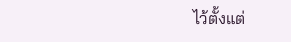ไว้ตั้งแต่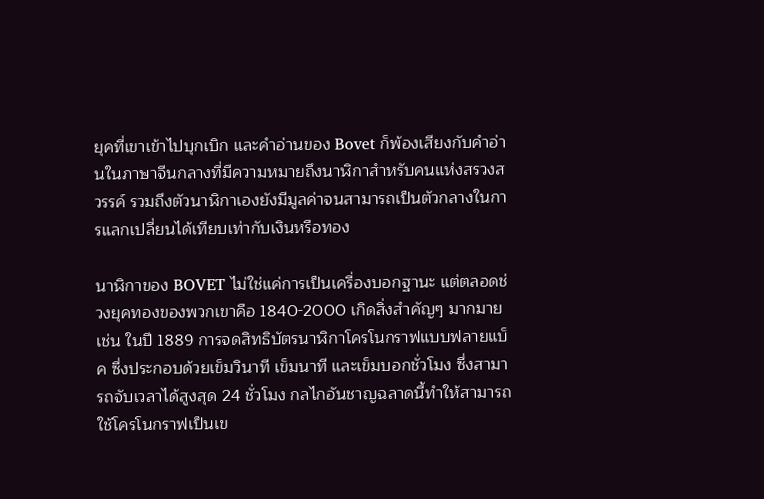ยุคที่เขาเข้าไปบุกเบิก และคำอ่านของ Bovet ก็พ้องเสียงกับคำอ่านในภาษาจีนกลางที่มีความหมายถึงนาฬิกาสำหรับคนแห่งสรวงสวรรค์ รวมถึงตัวนาฬิกาเองยังมีมูลค่าจนสามารถเป็นตัวกลางในการแลกเปลี่ยนได้เทียบเท่ากับเงินหรือทอง

นาฬิกาของ BOVET ไม่ใช่แค่การเป็นเครื่องบอกฐานะ แต่ตลอดช่วงยุคทองของพวกเขาคือ 1840-2000 เกิดสิ่งสำคัญๆ มากมาย เช่น ในปี 1889 การจดสิทธิบัตรนาฬิกาโครโนกราฟแบบฟลายแบ็ค ซึ่งประกอบด้วยเข็มวินาที เข็มนาที และเข็มบอกชั่วโมง ซึ่งสามารถจับเวลาได้สูงสุด 24 ชั่วโมง กลไกอันชาญฉลาดนี้ทำให้สามารถใช้โครโนกราฟเป็นเข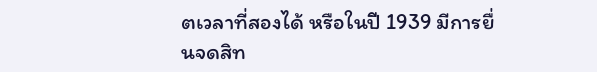ตเวลาที่สองได้ หรือในปี 1939 มีการยื่นจดสิท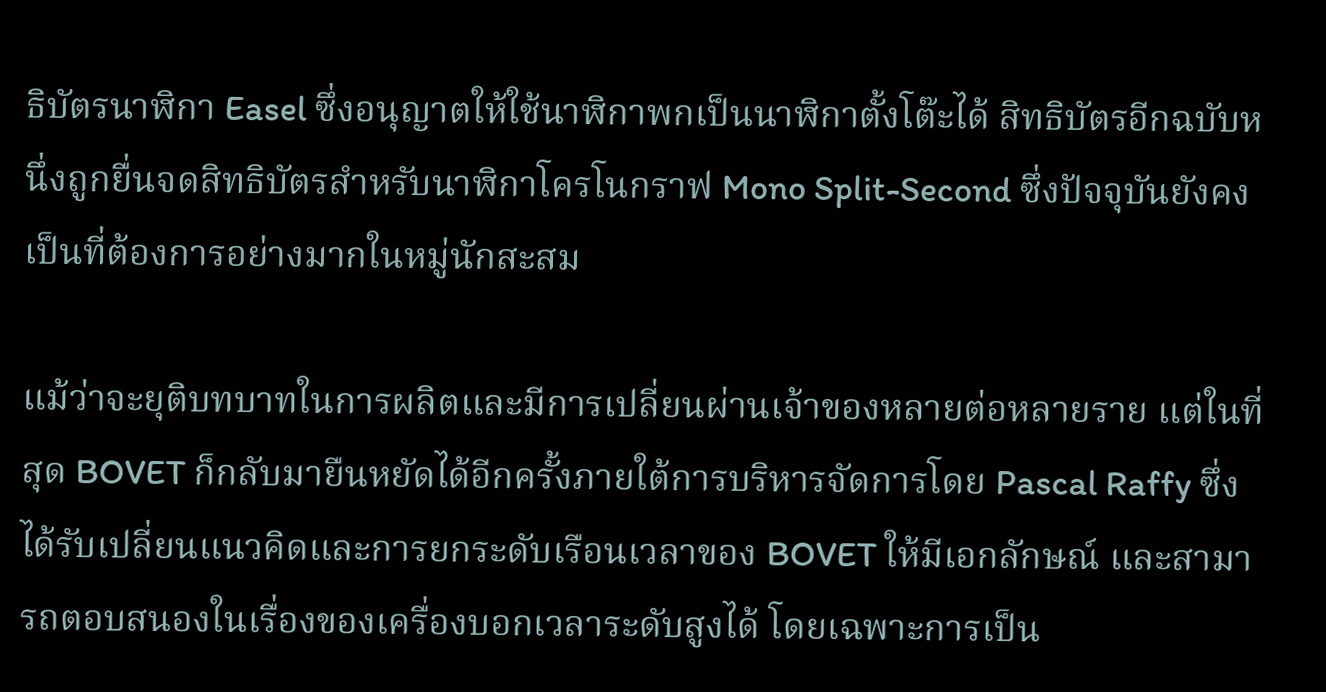ธิบัตรนาฬิกา Easel ซึ่งอนุญาตให้ใช้นาฬิกาพกเป็นนาฬิกาตั้งโต๊ะได้ สิทธิบัตรอีกฉบับหนึ่งถูกยื่นจดสิทธิบัตรสำหรับนาฬิกาโครโนกราฟ Mono Split-Second ซึ่งปัจจุบันยังคงเป็นที่ต้องการอย่างมากในหมู่นักสะสม

แม้ว่าจะยุติบทบาทในการผลิตและมีการเปลี่ยนผ่านเจ้าของหลายต่อหลายราย แต่ในที่สุด BOVET ก็กลับมายืนหยัดได้อีกครั้งภายใต้การบริหารจัดการโดย Pascal Raffy ซึ่งได้รับเปลี่ยนแนวคิดและการยกระดับเรือนเวลาของ BOVET ให้มีเอกลักษณ์ และสามารถตอบสนองในเรื่องของเครื่องบอกเวลาระดับสูงได้ โดยเฉพาะการเป็น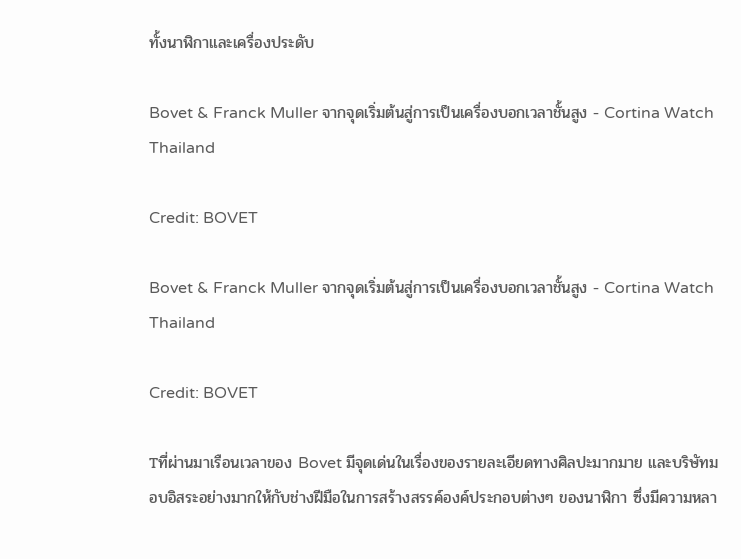ทั้งนาฬิกาและเครื่องประดับ

Bovet & Franck Muller จากจุดเริ่มต้นสู่การเป็นเครื่องบอกเวลาชั้นสูง - Cortina Watch Thailand

Credit: BOVET

Bovet & Franck Muller จากจุดเริ่มต้นสู่การเป็นเครื่องบอกเวลาชั้นสูง - Cortina Watch Thailand

Credit: BOVET

Tที่ผ่านมาเรือนเวลาของ Bovet มีจุดเด่นในเรื่องของรายละเอียดทางศิลปะมากมาย และบริษัทมอบอิสระอย่างมากให้กับช่างฝีมือในการสร้างสรรค์องค์ประกอบต่างๆ ของนาฬิกา ซึ่งมีความหลา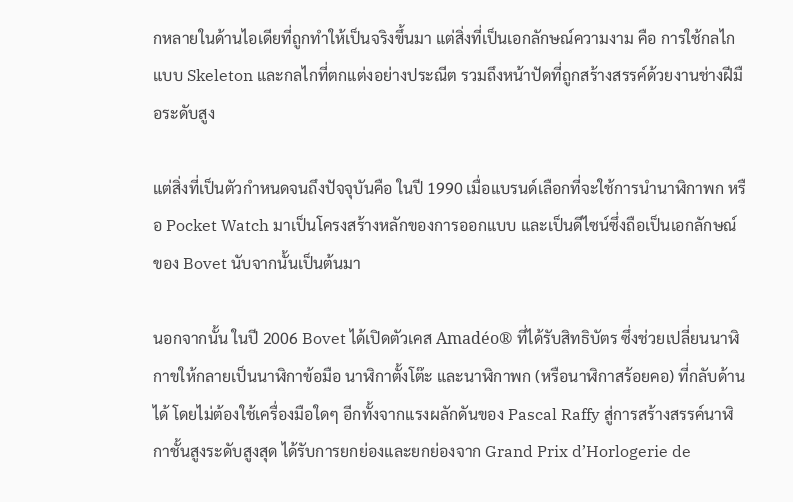กหลายในด้านไอเดียที่ถูกทำให้เป็นจริงขึ้นมา แต่สิ่งที่เป็นเอกลักษณ์ความงาม คือ การใช้กลไกแบบ Skeleton และกลไกที่ตกแต่งอย่างประณีต รวมถึงหน้าปัดที่ถูกสร้างสรรค์ด้วยงานช่างฝีมือระดับสูง

แต่สิ่งที่เป็นตัวกำหนดจนถึงปัจจุบันคือ ในปี 1990 เมื่อแบรนด์เลือกที่จะใช้การนำนาฬิกาพก หรือ Pocket Watch มาเป็นโครงสร้างหลักของการออกแบบ และเป็นดีไซน์ซึ่งถือเป็นเอกลักษณ์ของ Bovet นับจากนั้นเป็นต้นมา

นอกจากนั้น ในปี 2006 Bovet ได้เปิดตัวเคส Amadéo® ที่ได้รับสิทธิบัตร ซึ่งช่วยเปลี่ยนนาฬิกาขให้กลายเป็นนาฬิกาข้อมือ นาฬิกาตั้งโต๊ะ และนาฬิกาพก (หรือนาฬิกาสร้อยคอ) ที่กลับด้านได้ โดยไม่ต้องใช้เครื่องมือใดๆ อีกทั้งจากแรงผลักดันของ Pascal Raffy สู่การสร้างสรรค์นาฬิกาชั้นสูงระดับสูงสุด ได้รับการยกย่องและยกย่องจาก Grand Prix d’Horlogerie de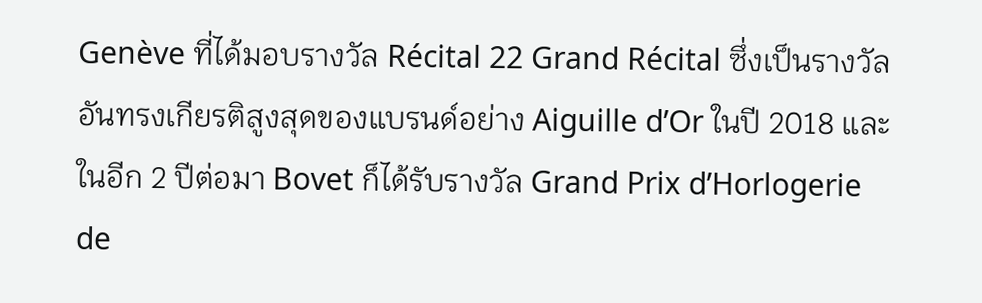Genève ที่ได้มอบรางวัล Récital 22 Grand Récital ซึ่งเป็นรางวัลอันทรงเกียรติสูงสุดของแบรนด์อย่าง Aiguille d’Or ในปี 2018 และในอีก 2 ปีต่อมา Bovet ก็ได้รับรางวัล Grand Prix d’Horlogerie de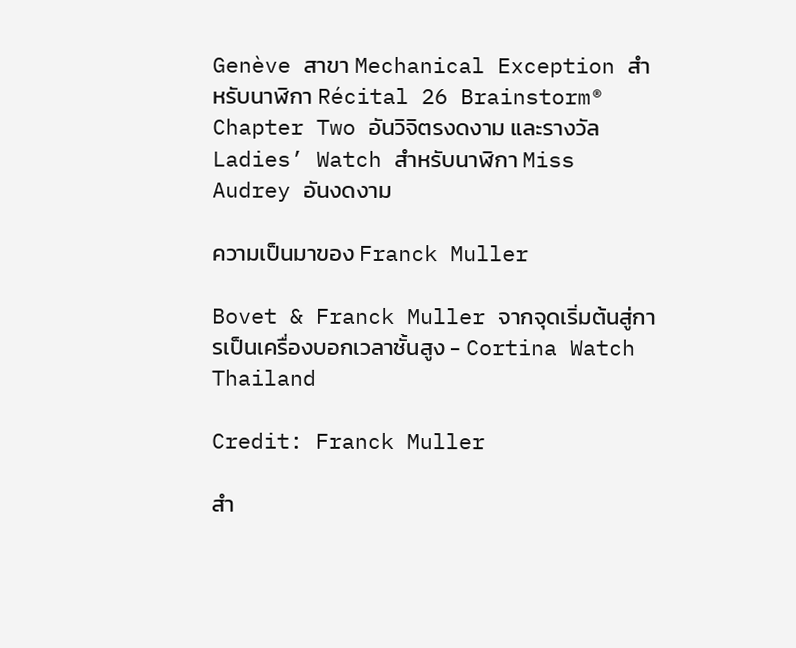Genève สาขา Mechanical Exception สำหรับนาฬิกา Récital 26 Brainstorm® Chapter Two อันวิจิตรงดงาม และรางวัล Ladies’ Watch สำหรับนาฬิกา Miss Audrey อันงดงาม

ความเป็นมาของ Franck Muller

Bovet & Franck Muller จากจุดเริ่มต้นสู่การเป็นเครื่องบอกเวลาชั้นสูง - Cortina Watch Thailand

Credit: Franck Muller

สำ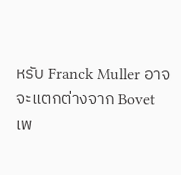หรับ Franck Muller อาจจะแตกต่างจาก Bovet เพ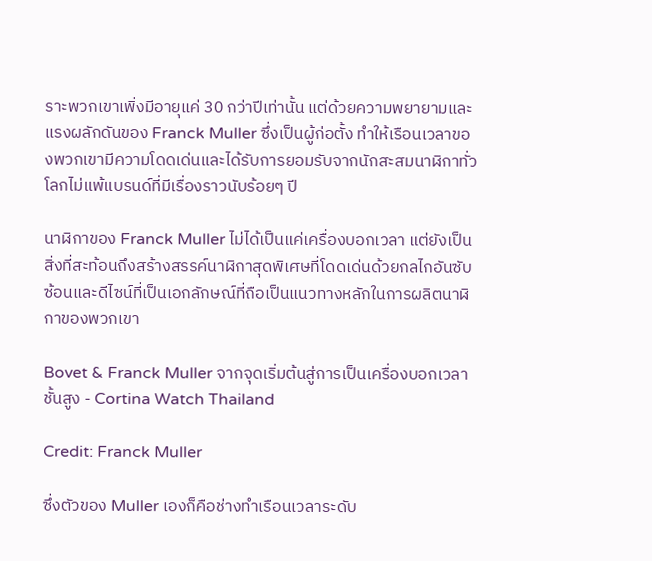ราะพวกเขาเพิ่งมีอายุแค่ 30 กว่าปีเท่านั้น แต่ด้วยความพยายามและแรงผลักดันของ Franck Muller ซึ่งเป็นผู้ก่อตั้ง ทำให้เรือนเวลาของพวกเขามีความโดดเด่นและได้รับการยอมรับจากนักสะสมนาฬิกาทั่วโลกไม่แพ้แบรนด์ที่มีเรื่องราวนับร้อยๆ ปี

นาฬิกาของ Franck Muller ไม่ได้เป็นแค่เครื่องบอกเวลา แต่ยังเป็นสิ่งที่สะท้อนถึงสร้างสรรค์นาฬิกาสุดพิเศษที่โดดเด่นด้วยกลไกอันซับซ้อนและดีไซน์ที่เป็นเอกลักษณ์ที่ถือเป็นแนวทางหลักในการผลิตนาฬิกาของพวกเขา

Bovet & Franck Muller จากจุดเริ่มต้นสู่การเป็นเครื่องบอกเวลาชั้นสูง - Cortina Watch Thailand

Credit: Franck Muller

ซึ่งตัวของ Muller เองก็คือช่างทำเรือนเวลาระดับ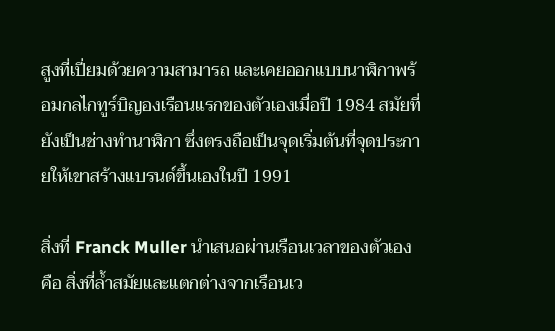สูงที่เปี่ยมด้วยความสามารถ และเคยออกแบบนาฬิกาพร้อมกลไกทูร์บิญองเรือนแรกของตัวเองเมื่อปี 1984 สมัยที่ยังเป็นช่างทำนาฬิกา ซึ่งตรงถือเป็นจุดเริ่มต้นที่จุดประกายให้เขาสร้างแบรนด์ขึ้นเองในปี 1991

สิ่งที่ Franck Muller นำเสนอผ่านเรือนเวลาของตัวเอง คือ สิ่งที่ล้ำสมัยและแตกต่างจากเรือนเว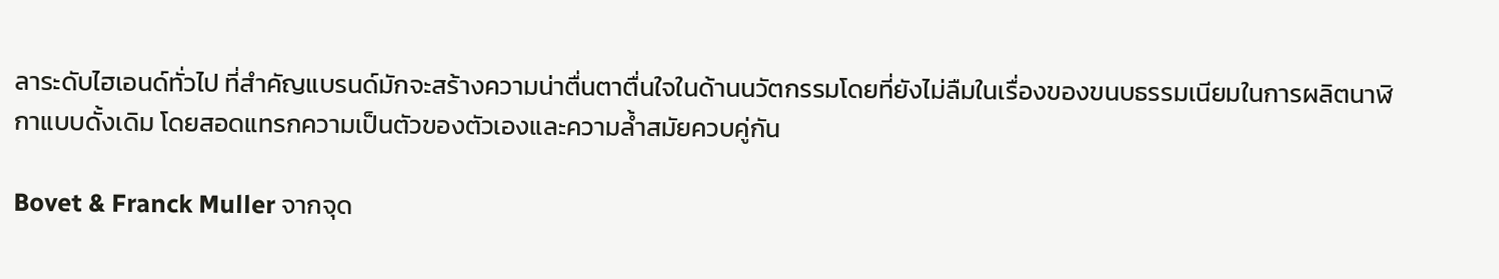ลาระดับไฮเอนด์ทั่วไป ที่สำคัญแบรนด์มักจะสร้างความน่าตื่นตาตื่นใจในด้านนวัตกรรมโดยที่ยังไม่ลืมในเรื่องของขนบธรรมเนียมในการผลิตนาฬิกาแบบดั้งเดิม โดยสอดแทรกความเป็นตัวของตัวเองและความล้ำสมัยควบคู่กัน

Bovet & Franck Muller จากจุด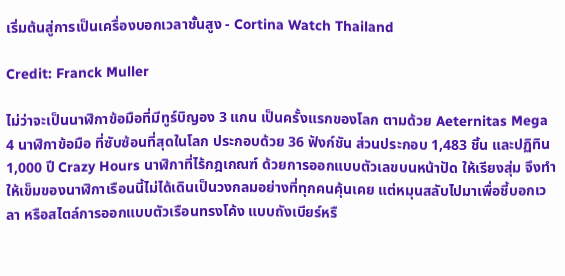เริ่มต้นสู่การเป็นเครื่องบอกเวลาชั้นสูง - Cortina Watch Thailand

Credit: Franck Muller

ไม่ว่าจะเป็นนาฬิกาข้อมือที่มีทูร์บิญอง 3 แกน เป็นครั้งแรกของโลก ตามด้วย Aeternitas Mega 4 นาฬิกาข้อมือ ที่ซับซ้อนที่สุดในโลก ประกอบด้วย 36 ฟังก์ชัน ส่วนประกอบ 1,483 ชิ้น และปฏิทิน 1,000 ปี Crazy Hours นาฬิกาที่ไร้กฎเกณฑ์ ด้วยการออกแบบตัวเลขบนหน้าปัด ให้เรียงสุ่ม จึงทำให้เข็มของนาฬิกาเรือนนี้ไม่ได้เดินเป็นวงกลมอย่างที่ทุกคนคุ้นเคย แต่หมุนสลับไปมาเพื่อชี้บอกเวลา หรือสไตล์การออกแบบตัวเรือนทรงโค้ง แบบถังเบียร์หรื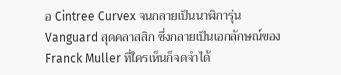อ Cintree Curvex จนกลายเป็นนาฬิการุ่น Vanguard สุดคลาสสิก ซึ่งกลายเป็นเอกลักษณ์ของ Franck Muller ที่ใครเห็นก็จดจำได้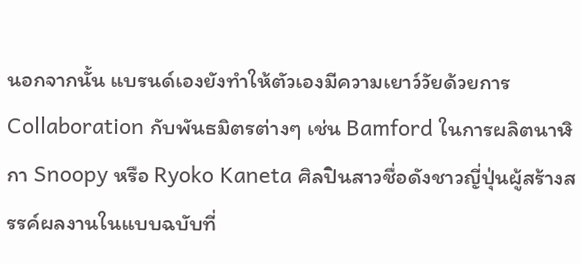นอกจากนั้น แบรนด์เองยังทำให้ตัวเองมีความเยาว์วัยด้วยการ Collaboration กับพันธมิตรต่างๆ เช่น Bamford ในการผลิตนาฬิกา Snoopy หรือ Ryoko Kaneta ศิลปินสาวชื่อดังชาวญี่ปุ่นผู้สร้างสรรค์ผลงานในแบบฉบับที่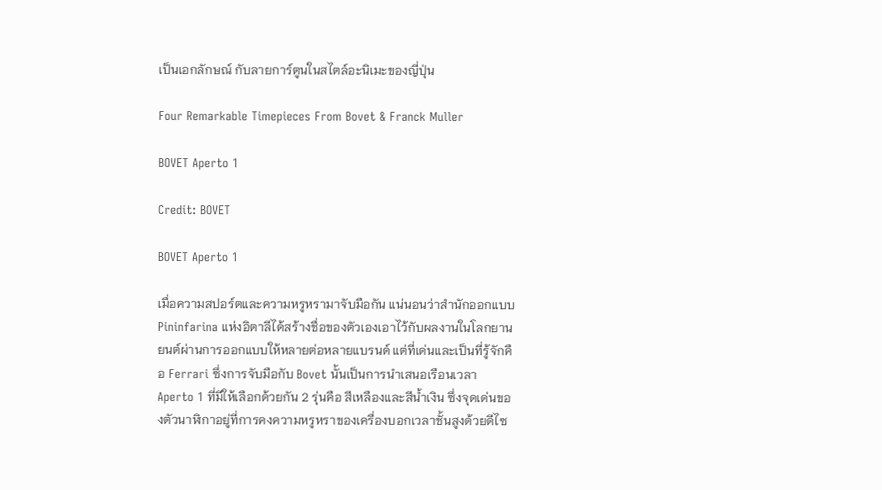เป็นเอกลักษณ์ กับลายการ์ตูนในสไตล์อะนิเมะของญี่ปุ่น

Four Remarkable Timepieces From Bovet & Franck Muller

BOVET Aperto 1

Credit: BOVET

BOVET Aperto 1

เมื่อความสปอร์ตและความหรูหรามาจับมือกัน แน่นอนว่าสำนักออกแบบ Pininfarina แห่งอิตาลีได้สร้างชื่อของตัวเองเอาไว้กับผลงานในโลกยานยนต์ผ่านการออกแบบให้หลายต่อหลายแบรนด์ แต่ที่เด่นและเป็นที่รู้จักคือ Ferrari ซึ่งการจับมือกับ Bovet นั้นเป็นการนำเสนอเรือนเวลา Aperto 1 ที่มีให้เลือกด้วยกัน 2 รุ่นคือ สีเหลืองและสีน้ำเงิน ซึ่งจุดเด่นของตัวนาฬิกาอยู่ที่การคงความหรูหราของเครื่องบอกเวลาชั้นสูงด้วยดีไซ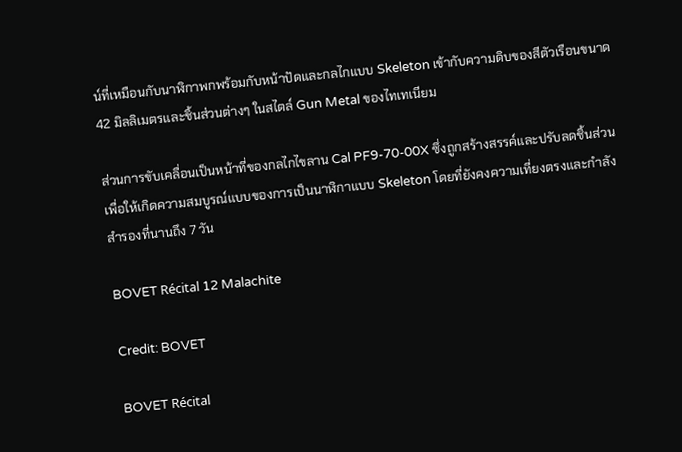น์ที่เหมือนกับนาฬิกาพกพร้อมกับหน้าปัดและกลไกแบบ Skeleton เข้ากับความดิบของสีตัวเรือนขนาด 42 มิลลิเมตรและชิ้นส่วนต่างๆ ในสไตล์ Gun Metal ของไทเทเนียม

ส่วนการขับเคลื่อนเป็นหน้าที่ของกลไกไขลาน Cal PF9-70-00X ซึ่งถูกสร้างสรรค์และปรับลดชิ้นส่วนเพื่อให้เกิดความสมบูรณ์แบบของการเป็นนาฬิกาแบบ Skeleton โดยที่ยังคงความเที่ยงตรงและกำลังสำรองที่นานถึง 7 วัน

BOVET Récital 12 Malachite

Credit: BOVET

BOVET Récital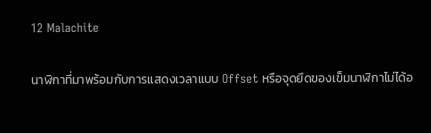12 Malachite

นาฬิกาที่มาพร้อมกับการแสดงเวลาแบบ Offset หรือจุดยึดของเข็มนาฬิกาไม่ได้อ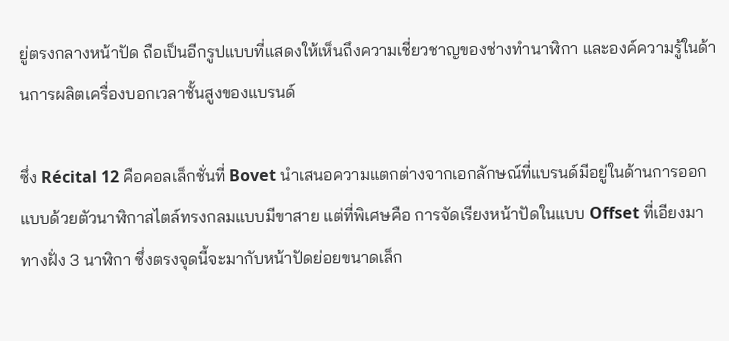ยู่ตรงกลางหน้าปัด ถือเป็นอีกรูปแบบที่แสดงให้เห็นถึงความเชี่ยวชาญของช่างทำนาฬิกา และองค์ความรู้ในด้านการผลิตเครื่องบอกเวลาชั้นสูงของแบรนด์

ซึ่ง Récital 12 คือคอลเล็กชั่นที่ Bovet นำเสนอความแตกต่างจากเอกลักษณ์ที่แบรนด์มีอยู่ในด้านการออกแบบด้วยตัวนาฬิกาสไตล์ทรงกลมแบบมีขาสาย แต่ที่พิเศษคือ การจัดเรียงหน้าปัดในแบบ Offset ที่เอียงมาทางฝั่ง 3 นาฬิกา ซึ่งตรงจุดนี้จะมากับหน้าปัดย่อยขนาดเล็ก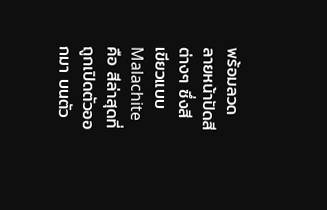พร้อมลวดลายหน้าปัดสีต่างๆ ซึ่งสีเขียวแบบ Malachite คือ สีล่าสุดที่ถูกเปิดตัวออกมา บนตัว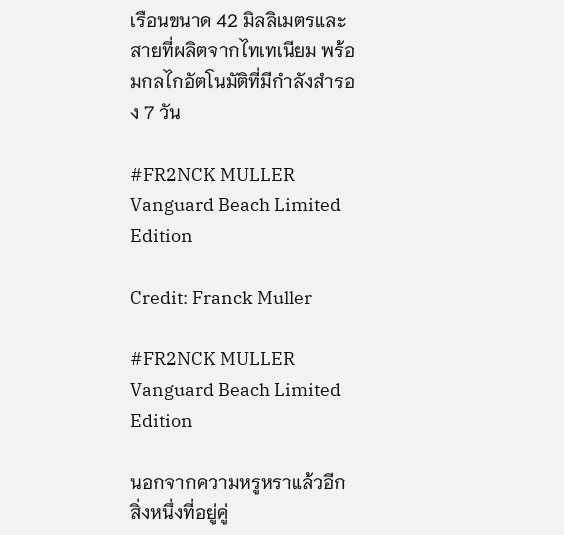เรือนขนาด 42 มิลลิเมตรและสายที่ผลิตจากไทเทเนียม พร้อมกลไกอัตโนมัติที่มีกำลังสำรอง 7 วัน

#FR2NCK MULLER Vanguard Beach Limited Edition

Credit: Franck Muller

#FR2NCK MULLER Vanguard Beach Limited Edition

นอกจากความหรูหราแล้วอีกสิ่งหนึ่งที่อยู่คู่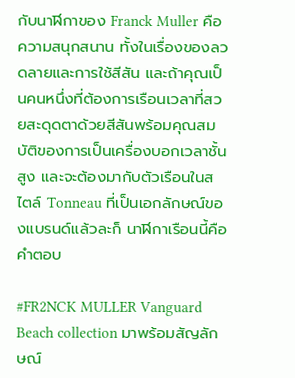กับนาฬิกาของ Franck Muller คือ ความสนุกสนาน ทั้งในเรื่องของลวดลายและการใช้สีสัน และถ้าคุณเป็นคนหนึ่งที่ต้องการเรือนเวลาที่สวยสะดุดตาด้วยสีสันพร้อมคุณสมบัติของการเป็นเครื่องบอกเวลาชั้นสูง และจะต้องมากับตัวเรือนในสไตล์ Tonneau ที่เป็นเอกลักษณ์ของแบรนด์แล้วละก็ นาฬิกาเรือนนี้คือคำตอบ

#FR2NCK MULLER Vanguard Beach collection มาพร้อมสัญลักษณ์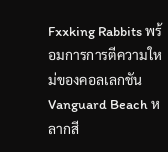Fxxking Rabbits พร้อมการการตีความใหม่ของคอลเลกชัน Vanguard Beach หลากสี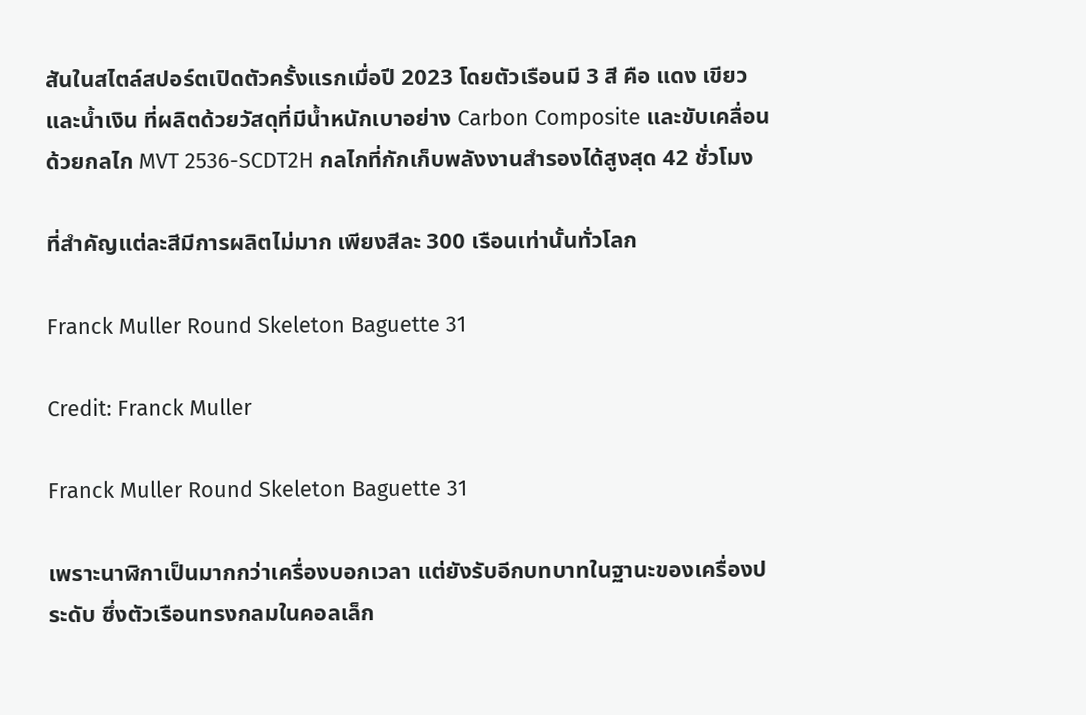สันในสไตล์สปอร์ตเปิดตัวครั้งแรกเมื่อปี 2023 โดยตัวเรือนมี 3 สี คือ แดง เขียว และน้ำเงิน ที่ผลิตด้วยวัสดุที่มีน้ำหนักเบาอย่าง Carbon Composite และขับเคลื่อนด้วยกลไก MVT 2536-SCDT2H กลไกที่กักเก็บพลังงานสำรองได้สูงสุด 42 ชั่วโมง

ที่สำคัญแต่ละสีมีการผลิตไม่มาก เพียงสีละ 300 เรือนเท่านั้นทั่วโลก

Franck Muller Round Skeleton Baguette 31

Credit: Franck Muller

Franck Muller Round Skeleton Baguette 31

เพราะนาฬิกาเป็นมากกว่าเครื่องบอกเวลา แต่ยังรับอีกบทบาทในฐานะของเครื่องประดับ ซึ่งตัวเรือนทรงกลมในคอลเล็ก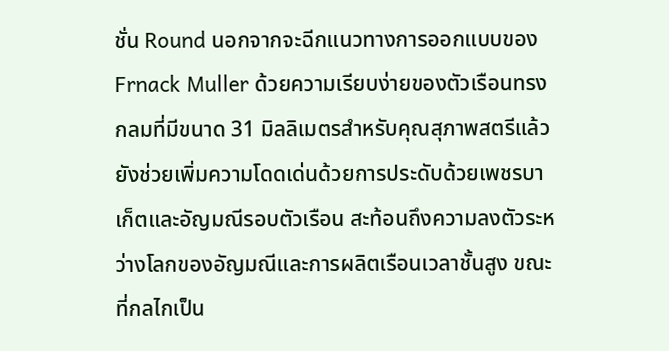ชั่น Round นอกจากจะฉีกแนวทางการออกแบบของ Frnack Muller ด้วยความเรียบง่ายของตัวเรือนทรงกลมที่มีขนาด 31 มิลลิเมตรสำหรับคุณสุภาพสตรีแล้ว ยังช่วยเพิ่มความโดดเด่นด้วยการประดับด้วยเพชรบาเก็ตและอัญมณีรอบตัวเรือน สะท้อนถึงความลงตัวระหว่างโลกของอัญมณีและการผลิตเรือนเวลาชั้นสูง ขณะที่กลไกเป็น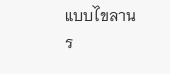แบบไขลานร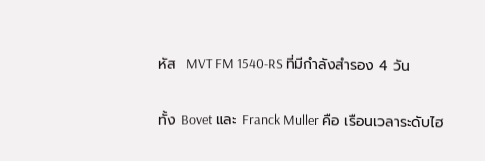หัส  MVT FM 1540-RS ที่มีกำลังสำรอง 4 วัน

ทั้ง Bovet และ Franck Muller คือ เรือนเวลาระดับไฮ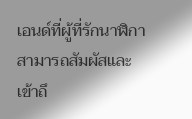เอนด์ที่ผู้ที่รักนาฬิกาสามารถสัมผัสและเข้าถึ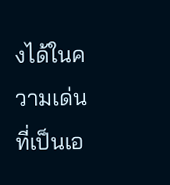งได้ในความเด่นที่เป็นเอ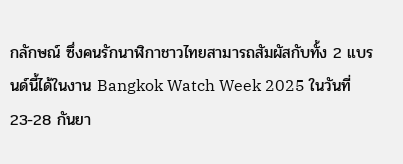กลักษณ์ ซึ่งคนรักนาฬิกาชาวไทยสามารถสัมผัสกับทั้ง 2 แบรนด์นี้ได้ในงาน Bangkok Watch Week 2025 ในวันที่ 23-28 กันยา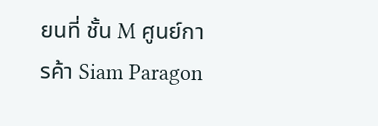ยนที่ ชั้น M ศูนย์การค้า Siam Paragon